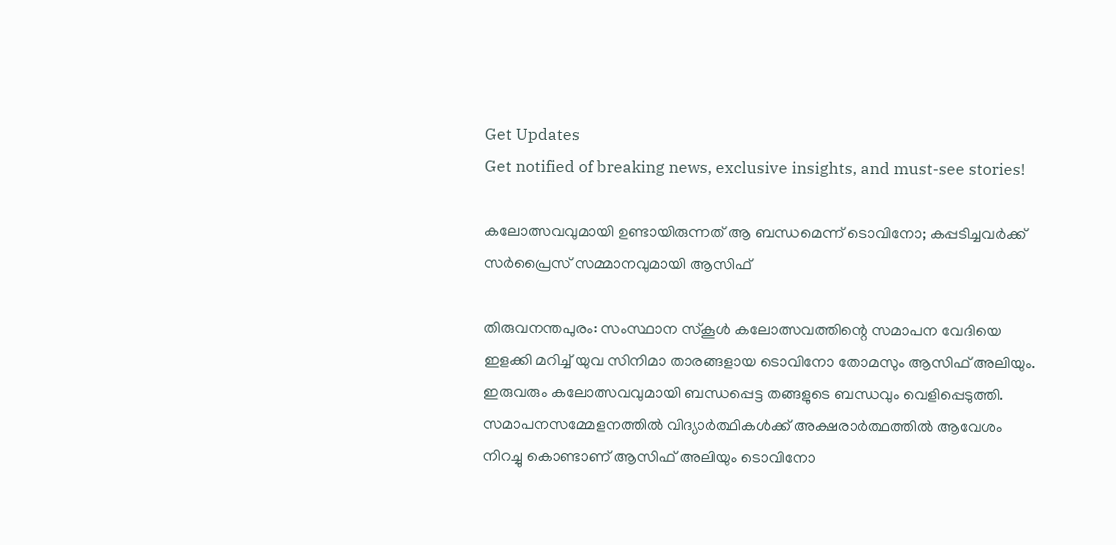Get Updates
Get notified of breaking news, exclusive insights, and must-see stories!

കലോത്സവവുമായി ഉണ്ടായിരുന്നത് ആ ബന്ധമെന്ന് ടൊവിനോ; കപ്പടിച്ചവർക്ക് സർപ്രൈസ് സമ്മാനവുമായി ആസിഫ്

തിരുവനന്തപുരം: സംസ്ഥാന സ്‌കൂൾ കലോത്സവത്തിന്റെ സമാപന വേദിയെ ഇളക്കി മറിച്ച് യുവ സിനിമാ താരങ്ങളായ ടൊവിനോ തോമസും ആസിഫ് അലിയും. ഇരുവരും കലോത്സവവുമായി ബന്ധപ്പെട്ട തങ്ങളുടെ ബന്ധവും വെളിപ്പെടുത്തി. സമാപനസമ്മേളനത്തിൽ വിദ്യാർത്ഥികൾക്ക് അക്ഷരാർത്ഥത്തിൽ ആവേശം നിറച്ചു കൊണ്ടാണ് ആസിഫ് അലിയും ടൊവിനോ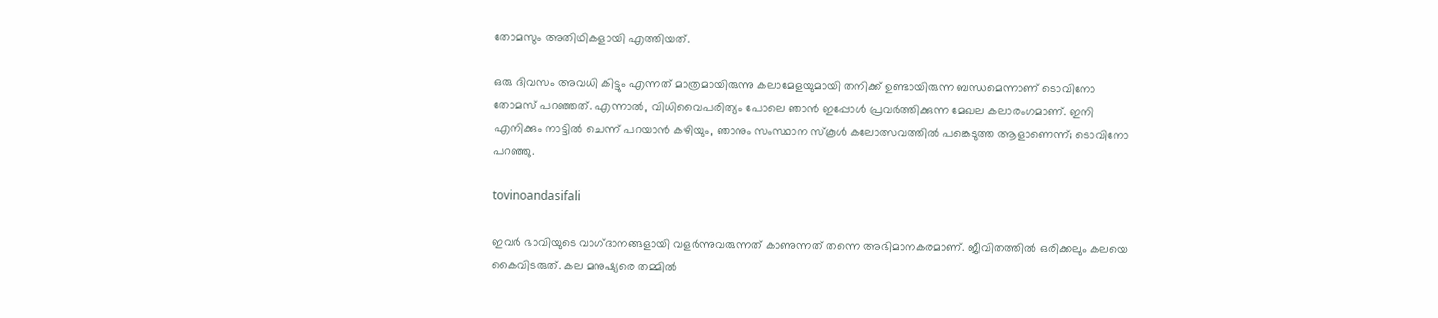തോമസും അതിഥികളായി എത്തിയത്.

ഒരു ദിവസം അവധി കിട്ടും എന്നത് മാത്രമായിരുന്നു കലാമേളയുമായി തനിക്ക് ഉണ്ടായിരുന്ന ബന്ധമെന്നാണ് ടൊവിനോ തോമസ് പറഞ്ഞത്. എന്നാല്‍, വിധിവൈപരിത്യം പോലെ ഞാൻ ഇപ്പോള്‍ പ്രവര്‍ത്തിക്കുന്ന മേഖല കലാരംഗമാണ്. ഇനി എനിക്കും നാട്ടില്‍ ചെന്ന് പറയാന്‍ കഴിയും, ഞാനും സംസ്ഥാന സ്‌കൂള്‍ കലോത്സവത്തില്‍ പങ്കെടുത്ത ആളാണെന്ന്; ടൊവിനോ പറഞ്ഞു.

tovinoandasifali

ഇവർ ഭാവിയുടെ വാഗ്‌ദാനങ്ങളായി വളര്‍ന്നുവരുന്നത് കാണുന്നത് തന്നെ അഭിമാനകരമാണ്. ജീവിതത്തില്‍ ഒരിക്കലും കലയെ കൈവിടരുത്. കല മനുഷ്യരെ തമ്മില്‍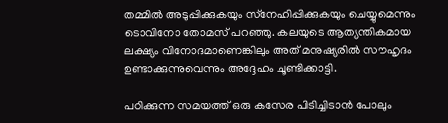തമ്മില്‍ അടുപ്പിക്കുകയും സ്‌നേഹിപ്പിക്കുകയും ചെയ്യുമെന്നും ടൊവിനോ തോമസ് പറഞ്ഞു. കലയുടെ ആത്യന്തികമായ ലക്ഷ്യം വിനോദമാണെങ്കിലും അത് മനുഷ്യരില്‍ സൗഹൃദം ഉണ്ടാക്കുന്നുവെന്നും അദ്ദേഹം ചൂണ്ടിക്കാട്ടി.

പഠിക്കുന്ന സമയത്ത് ഒരു കസേര പിടിച്ചിടാന്‍ പോലും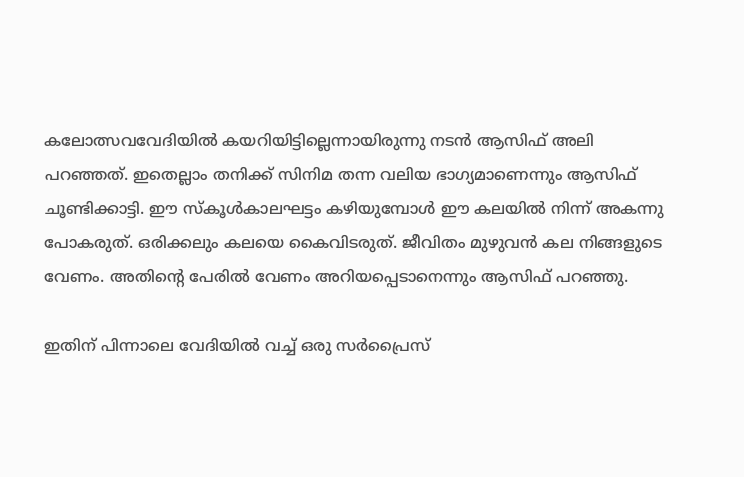കലോത്സവവേദിയില്‍ കയറിയിട്ടില്ലെന്നായിരുന്നു നടന്‍ ആസിഫ് അലി പറഞ്ഞത്. ഇതെല്ലാം തനിക്ക് സിനിമ തന്ന വലിയ ഭാഗ്യമാണെന്നും ആസിഫ് ചൂണ്ടിക്കാട്ടി. ഈ സ്‌കൂള്‍കാലഘട്ടം കഴിയുമ്പോള്‍ ഈ കലയില്‍ നിന്ന് അകന്നു പോകരുത്. ഒരിക്കലും കലയെ കൈവിടരുത്. ജീവിതം മുഴുവന്‍ കല നിങ്ങളുടെ വേണം. അതിന്റെ പേരില്‍ വേണം അറിയപ്പെടാനെന്നും ആസിഫ് പറഞ്ഞു.

ഇതിന് പിന്നാലെ വേദിയിൽ വച്ച് ഒരു സർപ്രൈസ്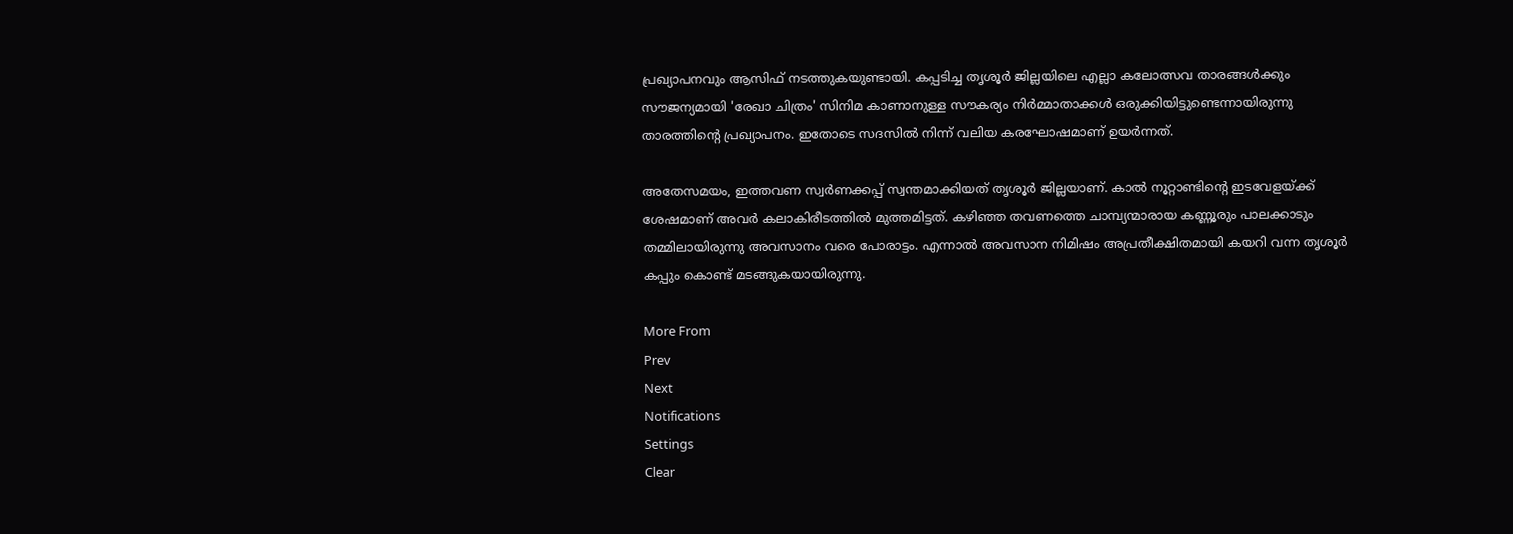പ്രഖ്യാപനവും ആസിഫ് നടത്തുകയുണ്ടായി. കപ്പടിച്ച തൃശൂര്‍ ജില്ലയിലെ എല്ലാ കലോത്സവ താരങ്ങള്‍ക്കും സൗജന്യമായി 'രേഖാ ചിത്രം' സിനിമ കാണാനുള്ള സൗകര്യം നിര്‍മ്മാതാക്കള്‍ ഒരുക്കിയിട്ടുണ്ടെന്നായിരുന്നു താരത്തിന്റെ പ്രഖ്യാപനം. ഇതോടെ സദസിൽ നിന്ന് വലിയ കരഘോഷമാണ് ഉയർന്നത്.

അതേസമയം, ഇത്തവണ സ്വർണക്കപ്പ് സ്വന്തമാക്കിയത് തൃശൂർ ജില്ലയാണ്. കാൽ നൂറ്റാണ്ടിന്റെ ഇടവേളയ്ക്ക് ശേഷമാണ് അവർ കലാകിരീടത്തിൽ മുത്തമിട്ടത്. കഴിഞ്ഞ തവണത്തെ ചാമ്പ്യന്മാരായ കണ്ണൂരും പാലക്കാടും തമ്മിലായിരുന്നു അവസാനം വരെ പോരാട്ടം. എന്നാൽ അവസാന നിമിഷം അപ്രതീക്ഷിതമായി കയറി വന്ന തൃശൂർ കപ്പും കൊണ്ട് മടങ്ങുകയായിരുന്നു.

More From
Prev
Next
Notifications
Settings
Clear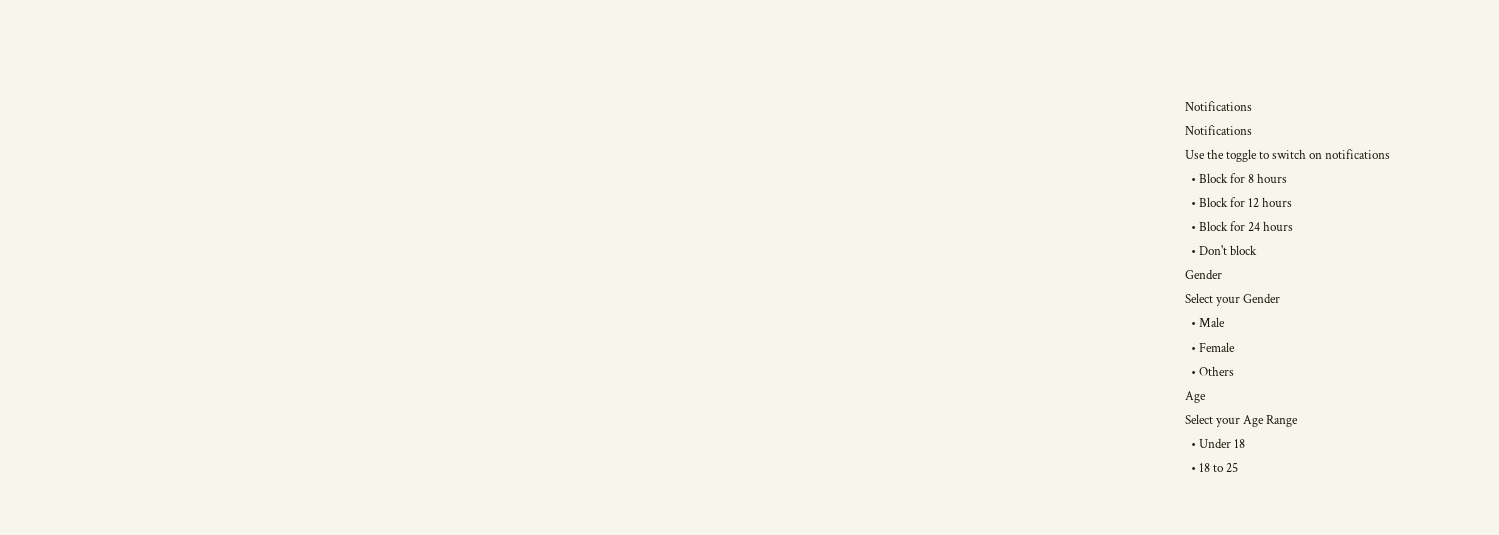Notifications
Notifications
Use the toggle to switch on notifications
  • Block for 8 hours
  • Block for 12 hours
  • Block for 24 hours
  • Don't block
Gender
Select your Gender
  • Male
  • Female
  • Others
Age
Select your Age Range
  • Under 18
  • 18 to 25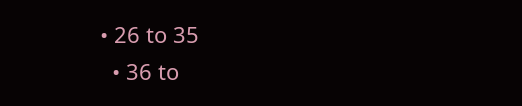• 26 to 35
  • 36 to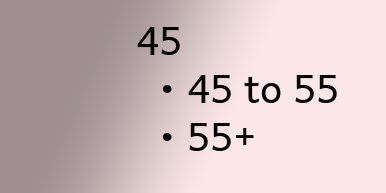45
  • 45 to 55
  • 55+